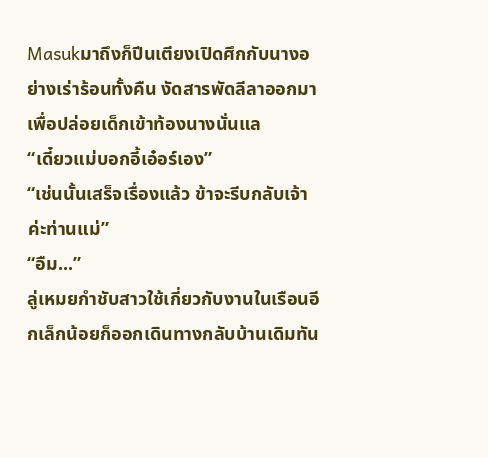Masukมาถึงก็ปีนเตียงเปิดศึกกับนางอย่างเร่าร้อนทั้งคืน งัดสารพัดลีลาออกมาเพื่อปล่อยเด็กเข้าท้องนางนั่นแล
“เดี๋ยวแม่บอกอี้เอ๋อร์เอง”
“เช่นนั้นเสร็จเรื่องแล้ว ข้าจะรีบกลับเจ้าค่ะท่านแม่”
“อืม...”
ลู่เหมยกำชับสาวใช้เกี่ยวกับงานในเรือนอีกเล็กน้อยก็ออกเดินทางกลับบ้านเดิมทัน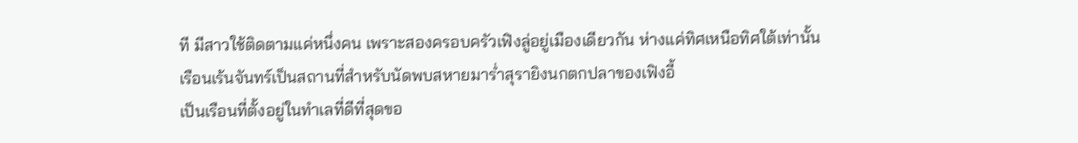ที มีสาวใช้ติดตามแค่หนึ่งคน เพราะสองครอบครัวเฟิงลู่อยู่เมืองเดียวกัน ห่างแค่ทิศเหนือทิศใต้เท่านั้น
เรือนเร้นจันทร์เป็นสถานที่สำหรับนัดพบสหายมาร่ำสุรายิงนกตกปลาของเฟิงอี้
เป็นเรือนที่ตั้งอยู่ในทำเลที่ดีที่สุดขอ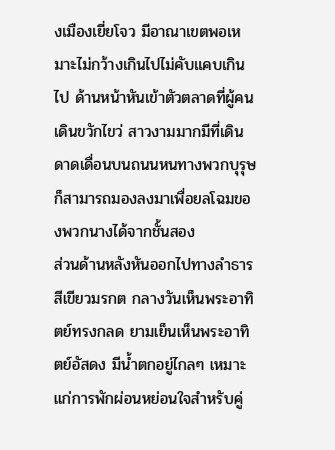งเมืองเยี่ยโจว มีอาณาเขตพอเหมาะไม่กว้างเกินไปไม่คับแคบเกินไป ด้านหน้าหันเข้าตัวตลาดที่ผู้คนเดินขวักไขว่ สาวงามมากมีที่เดินดาดเดื่อนบนถนนหนทางพวกบุรุษก็สามารถมองลงมาเพื่อยลโฉมของพวกนางได้จากชั้นสอง
ส่วนด้านหลังหันออกไปทางลำธารสีเขียวมรกต กลางวันเห็นพระอาทิตย์ทรงกลด ยามเย็นเห็นพระอาทิตย์อัสดง มีน้ำตกอยู่ไกลๆ เหมาะแก่การพักผ่อนหย่อนใจสำหรับคู่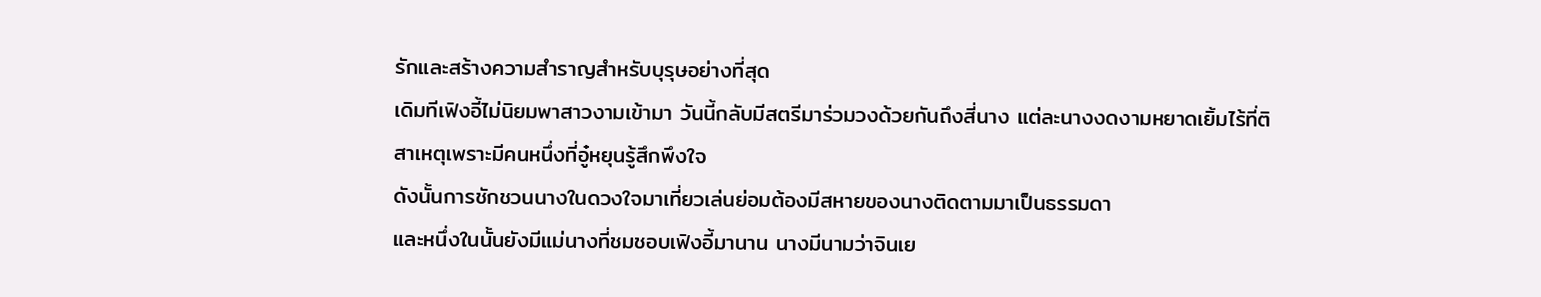รักและสร้างความสำราญสำหรับบุรุษอย่างที่สุด
เดิมทีเฟิงอี้ไม่นิยมพาสาวงามเข้ามา วันนี้กลับมีสตรีมาร่วมวงด้วยกันถึงสี่นาง แต่ละนางงดงามหยาดเยิ้มไร้ที่ติ
สาเหตุเพราะมีคนหนึ่งที่อู๋หยุนรู้สึกพึงใจ
ดังนั้นการชักชวนนางในดวงใจมาเที่ยวเล่นย่อมต้องมีสหายของนางติดตามมาเป็นธรรมดา
และหนึ่งในนั้นยังมีแม่นางที่ชมชอบเฟิงอี้มานาน นางมีนามว่าจินเย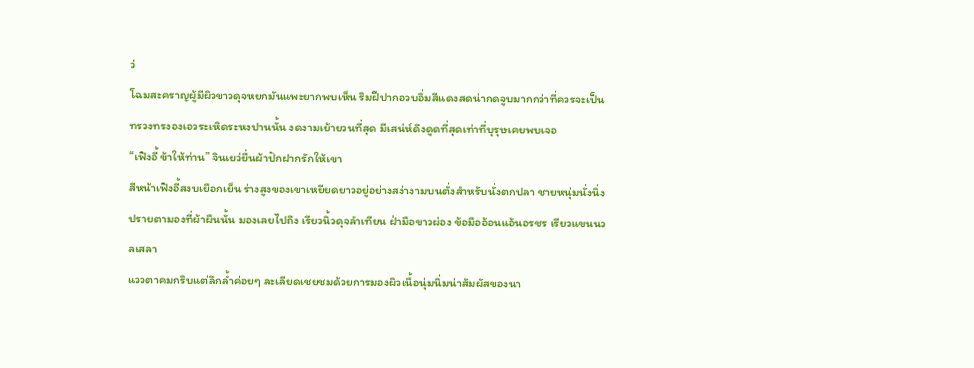ว่
โฉมสะคราญผู้มีผิวขาวดุจหยกมันแพะยากพบเห็น ริมฝีปากอวบอิ่มสีแดงสดน่ากดจูบมากกว่าที่ควรจะเป็น ทรวงทรงองเอวระเหิดระหงปานนั้น งดงามเย้ายวนที่สุด มีเสน่ห์ดึงดูดที่สุดเท่าที่บุรุษเคยพบเจอ
“เฟิงอี้ ข้าให้ท่าน” จินเยว่ยื่นผ้าปักฝากรักให้เขา
สีหน้าเฟิงอี้สงบเยือกเย็น ร่างสูงของเขาเหยียดยาวอยู่อย่างสง่างามบนตั่งสำหรับนั่งตกปลา ชายหนุ่มนั่งนิ่งปรายตามองที่ผ้าผืนนั้น มองเลยไปถึง เรียวนิ้วดุจลำเทียน ฝ่ามือขาวผ่อง ข้อมืออ้อนแอ้นอรชร เรียวแขนนวลเสลา
แววตาคมกริบแต่ลึกล้ำค่อยๆ ละเลียดเชยชมด้วยการมองผิวเนื้อนุ่มนิ่มน่าสัมผัสของนา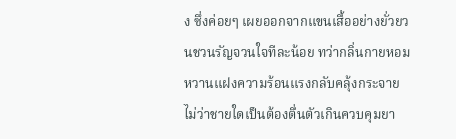ง ซึ่งค่อยๆ เผยออกจากแขนเสื้ออย่างยั่วยวนชวนรัญจวนใจทีละน้อย ทว่ากลิ่นกายหอมหวานแฝงความร้อนแรงกลับคลุ้งกระจาย ไม่ว่าชายใดเป็นต้องตื่นตัวเกินควบคุมยา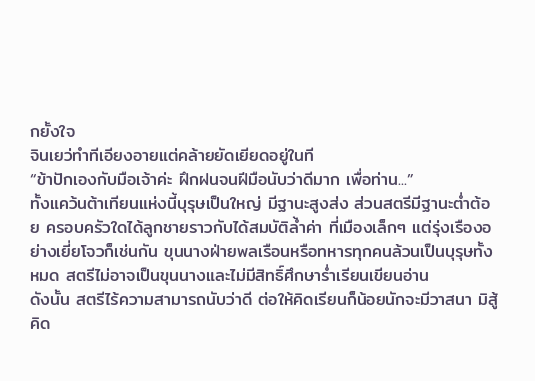กยั้งใจ
จินเยว่ทำทีเอียงอายแต่คล้ายยัดเยียดอยู่ในที
“ข้าปักเองกับมือเจ้าค่ะ ฝึกฝนจนฝีมือนับว่าดีมาก เพื่อท่าน...”
ทั้งแคว้นต้าเทียนแห่งนี้บุรุษเป็นใหญ่ มีฐานะสูงส่ง ส่วนสตรีมีฐานะต่ำต้อย ครอบครัวใดได้ลูกชายราวกับได้สมบัติล้ำค่า ที่เมืองเล็กๆ แต่รุ่งเรืองอย่างเยี่ยโจวก็เช่นกัน ขุนนางฝ่ายพลเรือนหรือทหารทุกคนล้วนเป็นบุรุษทั้งหมด สตรีไม่อาจเป็นขุนนางและไม่มีสิทธิ์ศึกษาร่ำเรียนเขียนอ่าน
ดังนั้น สตรีไร้ความสามารถนับว่าดี ต่อให้คิดเรียนก็น้อยนักจะมีวาสนา มิสู้คิด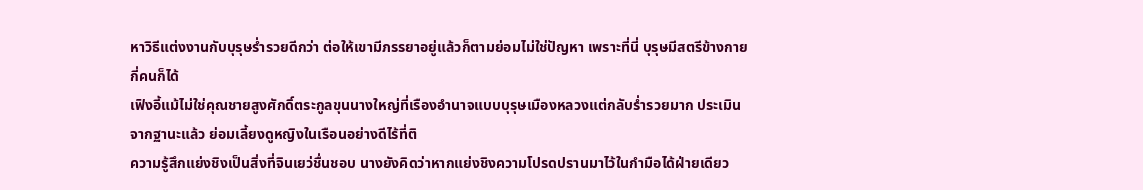หาวิธีแต่งงานกับบุรุษร่ำรวยดีกว่า ต่อให้เขามีภรรยาอยู่แล้วก็ตามย่อมไม่ใช่ปัญหา เพราะที่นี่ บุรุษมีสตรีข้างกายกี่คนก็ได้
เฟิงอี้แม้ไม่ใช่คุณชายสูงศักดิ์ตระกูลขุนนางใหญ่ที่เรืองอำนาจแบบบุรุษเมืองหลวงแต่กลับร่ำรวยมาก ประเมินจากฐานะแล้ว ย่อมเลี้ยงดูหญิงในเรือนอย่างดีไร้ที่ติ
ความรู้สึกแย่งชิงเป็นสิ่งที่จินเยว่ชื่นชอบ นางยังคิดว่าหากแย่งชิงความโปรดปรานมาไว้ในกำมือได้ฝ่ายเดียว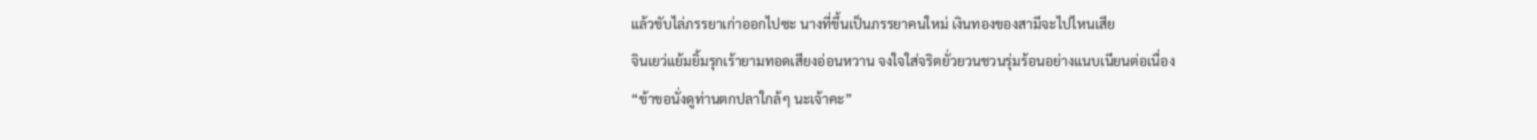แล้วขับไล่ภรรยาเก่าออกไปซะ นางที่ขึ้นเป็นภรรยาคนใหม่ เงินทองของสามีจะไปไหนเสีย
จินเยว่แย้มยิ้มรุกเร้ายามทอดเสียงอ่อนหวาน จงใจใส่จริตยั่วยวนชวนรุ่มร้อนอย่างแนบเนียนต่อเนื่อง
“ข้าขอนั่งดูท่านตกปลาใกล้ๆ นะเจ้าคะ”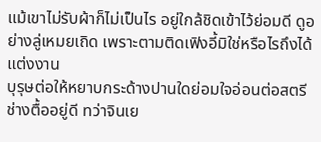แม้เขาไม่รับผ้าก็ไม่เป็นไร อยู่ใกล้ชิดเข้าไว้ย่อมดี ดูอย่างลู่เหมยเถิด เพราะตามติดเฟิงอี้มิใช่หรือไรถึงได้แต่งงาน
บุรุษต่อให้หยาบกระด้างปานใดย่อมใจอ่อนต่อสตรีช่างตื้ออยู่ดี ทว่าจินเย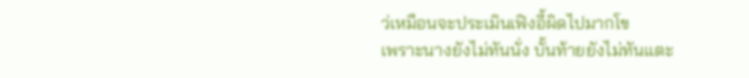ว่เหมือนจะประเมินเฟิงอี้ผิดไปมากโข
เพราะนางยังไม่ทันนั่ง บั้นท้ายยังไม่ทันแตะ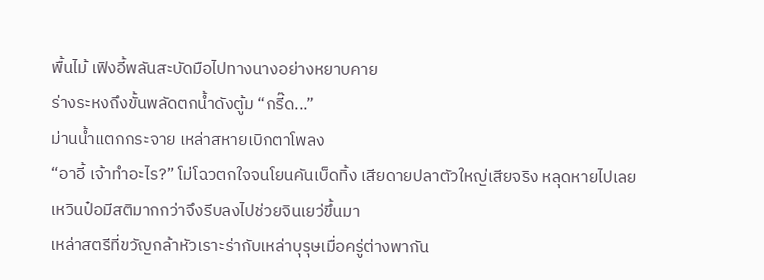พื้นไม้ เฟิงอี้พลันสะบัดมือไปทางนางอย่างหยาบคาย
ร่างระหงถึงขั้นพลัดตกน้ำดังตู้ม “กรี๊ด...”
ม่านน้ำแตกกระจาย เหล่าสหายเบิกตาโพลง
“อาอี้ เจ้าทำอะไร?” โม่โฉวตกใจจนโยนคันเบ็ดทิ้ง เสียดายปลาตัวใหญ่เสียจริง หลุดหายไปเลย
เหวินป๋อมีสติมากกว่าจึงรีบลงไปช่วยจินเยว่ขึ้นมา
เหล่าสตรีที่ขวัญกล้าหัวเราะร่ากับเหล่าบุรุษเมื่อครู่ต่างพากัน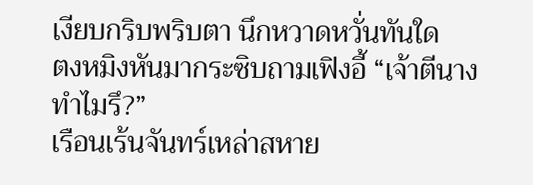เงียบกริบพริบตา นึกหวาดหวั่นทันใด
ตงหมิงหันมากระซิบถามเฟิงอี้ “เจ้าตีนางทำไมรึ?”
เรือนเร้นจันทร์เหล่าสหาย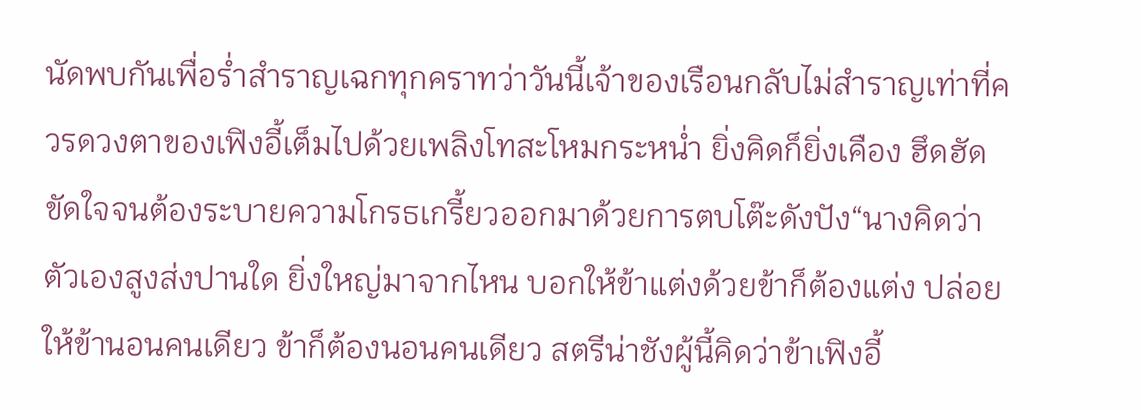นัดพบกันเพื่อร่ำสำราญเฉกทุกคราทว่าวันนี้เจ้าของเรือนกลับไม่สำราญเท่าที่ควรดวงตาของเฟิงอี้เต็มไปด้วยเพลิงโทสะโหมกระหน่ำ ยิ่งคิดก็ยิ่งเคือง ฮึดฮัดขัดใจจนต้องระบายความโกรธเกรี้ยวออกมาด้วยการตบโต๊ะดังปัง“นางคิดว่าตัวเองสูงส่งปานใด ยิ่งใหญ่มาจากไหน บอกให้ข้าแต่งด้วยข้าก็ต้องแต่ง ปล่อยให้ข้านอนคนเดียว ข้าก็ต้องนอนคนเดียว สตรีน่าชังผู้นี้คิดว่าข้าเฟิงอี้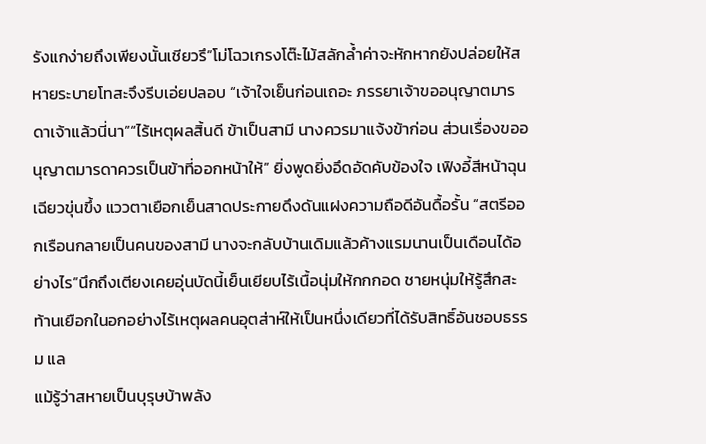รังแกง่ายถึงเพียงนั้นเชียวรึ”โม่โฉวเกรงโต๊ะไม้สลักล้ำค่าจะหักหากยังปล่อยให้สหายระบายโทสะจึงรีบเอ่ยปลอบ “เจ้าใจเย็นก่อนเถอะ ภรรยาเจ้าขออนุญาตมารดาเจ้าแล้วนี่นา”“ไร้เหตุผลสิ้นดี ข้าเป็นสามี นางควรมาแจ้งข้าก่อน ส่วนเรื่องขออนุญาตมารดาควรเป็นข้าที่ออกหน้าให้” ยิ่งพูดยิ่งอึดอัดคับข้องใจ เฟิงอี้สีหน้าฉุนเฉียวขุ่นขึ้ง แววตาเยือกเย็นสาดประกายดึงดันแฝงความถือดีอันดื้อรั้น “สตรีออกเรือนกลายเป็นคนของสามี นางจะกลับบ้านเดิมแล้วค้างแรมนานเป็นเดือนได้อย่างไร”นึกถึงเตียงเคยอุ่นบัดนี้เย็นเยียบไร้เนื้อนุ่มให้กกกอด ชายหนุ่มให้รู้สึกสะท้านเยือกในอกอย่างไร้เหตุผลคนอุตส่าห์ให้เป็นหนึ่งเดียวที่ได้รับสิทธิ์อันชอบธรรม แล
แม้รู้ว่าสหายเป็นบุรุษบ้าพลัง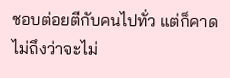ชอบต่อยตีกับคนไปทั่ว แต่ก็คาดไม่ถึงว่าจะไม่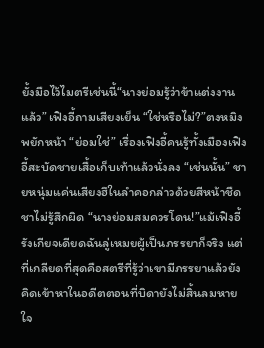ยั้งมือไว้ไมตรีเช่นนี้“นางย่อมรู้ว่าข้าแต่งงานแล้ว” เฟิงอี้ถามเสียงเย็น “ใช่หรือไม่?”ตงหมิงพยักหน้า “ย่อมใช่” เรื่องเฟิงอี้คนรู้ทั้งเมืองเฟิงอี้สะบัดชายเสื้อเก็บเท้าแล้วนั่งลง “เช่นนั้น” ชายหนุ่มแค่นเสียงฮึในลำคอกล่าวด้วยสีหน้าชืดชาไม่รู้สึกผิด “นางย่อมสมควรโดน!”แม้เฟิงอี้รังเกียจเดียดฉันลู่เหมยผู้เป็นภรรยาก็จริง แต่ที่เกลียดที่สุดคือสตรีที่รู้ว่าเขามีภรรยาแล้วยังคิดเข้าหาในอดีตตอนที่บิดายังไม่สิ้นลมหายใจ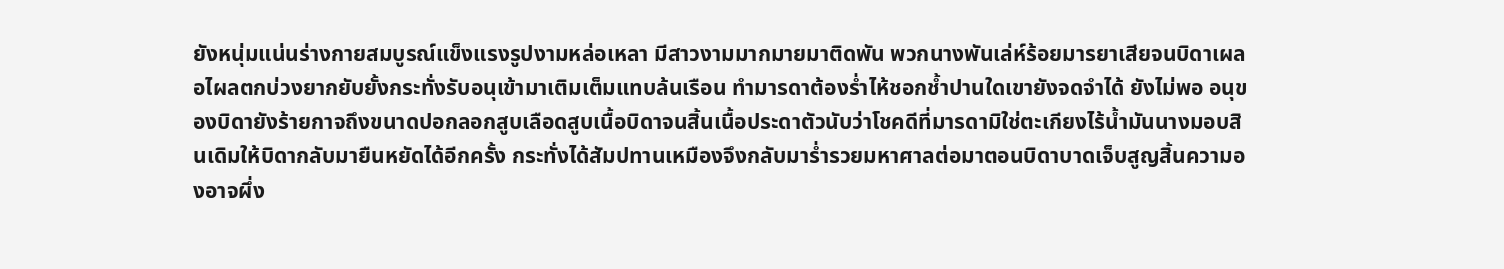ยังหนุ่มแน่นร่างกายสมบูรณ์แข็งแรงรูปงามหล่อเหลา มีสาวงามมากมายมาติดพัน พวกนางพันเล่ห์ร้อยมารยาเสียจนบิดาเผลอไผลตกบ่วงยากยับยั้งกระทั่งรับอนุเข้ามาเติมเต็มแทบล้นเรือน ทำมารดาต้องร่ำไห้ชอกช้ำปานใดเขายังจดจำได้ ยังไม่พอ อนุของบิดายังร้ายกาจถึงขนาดปอกลอกสูบเลือดสูบเนื้อบิดาจนสิ้นเนื้อประดาตัวนับว่าโชคดีที่มารดามิใช่ตะเกียงไร้น้ำมันนางมอบสินเดิมให้บิดากลับมายืนหยัดได้อีกครั้ง กระทั่งได้สัมปทานเหมืองจึงกลับมาร่ำรวยมหาศาลต่อมาตอนบิดาบาดเจ็บสูญสิ้นความองอาจผึ่ง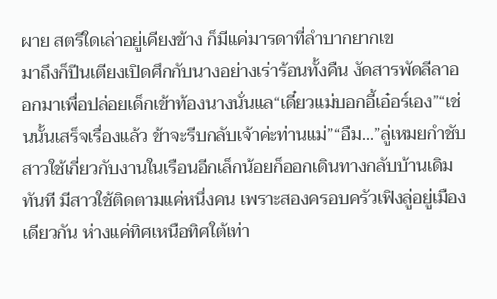ผาย สตรีใดเล่าอยู่เคียงข้าง ก็มีแค่มารดาที่ลำบากยากเข
มาถึงก็ปีนเตียงเปิดศึกกับนางอย่างเร่าร้อนทั้งคืน งัดสารพัดลีลาออกมาเพื่อปล่อยเด็กเข้าท้องนางนั่นแล“เดี๋ยวแม่บอกอี้เอ๋อร์เอง”“เช่นนั้นเสร็จเรื่องแล้ว ข้าจะรีบกลับเจ้าค่ะท่านแม่”“อืม...”ลู่เหมยกำชับสาวใช้เกี่ยวกับงานในเรือนอีกเล็กน้อยก็ออกเดินทางกลับบ้านเดิมทันที มีสาวใช้ติดตามแค่หนึ่งคน เพราะสองครอบครัวเฟิงลู่อยู่เมืองเดียวกัน ห่างแค่ทิศเหนือทิศใต้เท่า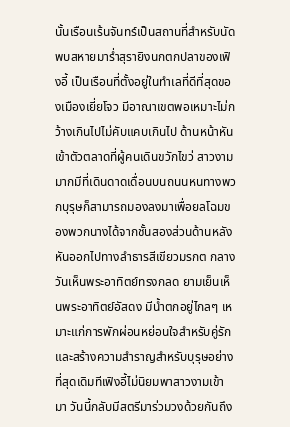นั้นเรือนเร้นจันทร์เป็นสถานที่สำหรับนัดพบสหายมาร่ำสุรายิงนกตกปลาของเฟิงอี้ เป็นเรือนที่ตั้งอยู่ในทำเลที่ดีที่สุดของเมืองเยี่ยโจว มีอาณาเขตพอเหมาะไม่กว้างเกินไปไม่คับแคบเกินไป ด้านหน้าหันเข้าตัวตลาดที่ผู้คนเดินขวักไขว่ สาวงามมากมีที่เดินดาดเดื่อนบนถนนหนทางพวกบุรุษก็สามารถมองลงมาเพื่อยลโฉมของพวกนางได้จากชั้นสองส่วนด้านหลังหันออกไปทางลำธารสีเขียวมรกต กลางวันเห็นพระอาทิตย์ทรงกลด ยามเย็นเห็นพระอาทิตย์อัสดง มีน้ำตกอยู่ไกลๆ เหมาะแก่การพักผ่อนหย่อนใจสำหรับคู่รักและสร้างความสำราญสำหรับบุรุษอย่างที่สุดเดิมทีเฟิงอี้ไม่นิยมพาสาวงามเข้ามา วันนี้กลับมีสตรีมาร่วมวงด้วยกันถึง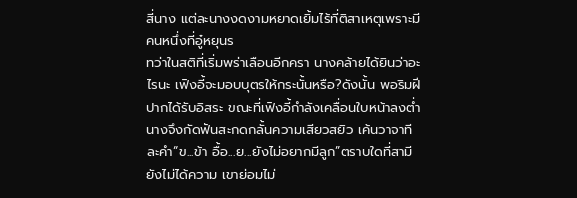สี่นาง แต่ละนางงดงามหยาดเยิ้มไร้ที่ติสาเหตุเพราะมีคนหนึ่งที่อู๋หยุนร
ทว่าในสติที่เริ่มพร่าเลือนอีกครา นางคล้ายได้ยินว่าอะไรนะ เฟิงอี้จะมอบบุตรให้กระนั้นหรือ?ดังนั้น พอริมฝีปากได้รับอิสระ ขณะที่เฟิงอี้กำลังเคลื่อนใบหน้าลงต่ำ นางจึงกัดฟันสะกดกลั้นความเสียวสยิว เค้นวาจาทีละคำ“ข...ข้า อื้อ...ย...ยังไม่อยากมีลูก”ตราบใดที่สามียังไม่ได้ความ เขาย่อมไม่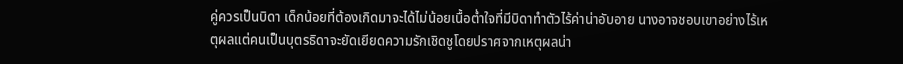คู่ควรเป็นบิดา เด็กน้อยที่ต้องเกิดมาจะได้ไม่น้อยเนื้อต่ำใจที่มีบิดาทำตัวไร้ค่าน่าอับอาย นางอาจชอบเขาอย่างไร้เหตุผลแต่คนเป็นบุตรธิดาจะยัดเยียดความรักเชิดชูโดยปราศจากเหตุผลน่า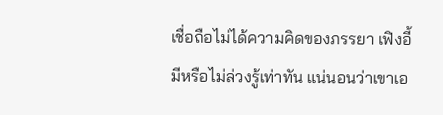เชื่อถือไม่ได้ความคิดของภรรยา เฟิงอี้มีหรือไม่ล่วงรู้เท่าทัน แน่นอนว่าเขาเอ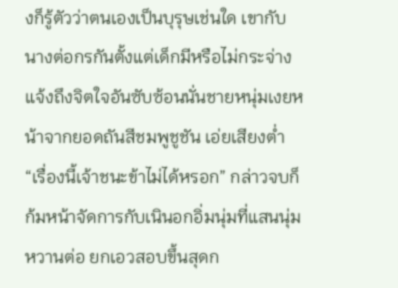งก็รู้ตัวว่าตนเองเป็นบุรุษเช่นใด เขากับนางต่อกรกันตั้งแต่เด็กมีหรือไม่กระจ่างแจ้งถึงจิตใจอันซับซ้อนนั่นชายหนุ่มเงยหน้าจากยอดถันสีชมพูชูชัน เอ่ยเสียงต่ำ “เรื่องนี้เจ้าชนะข้าไม่ได้หรอก” กล่าวจบก็ก้มหน้าจัดการกับเนินอกอิ่มนุ่มที่แสนนุ่มหวานต่อ ยกเอวสอบขึ้นสุดก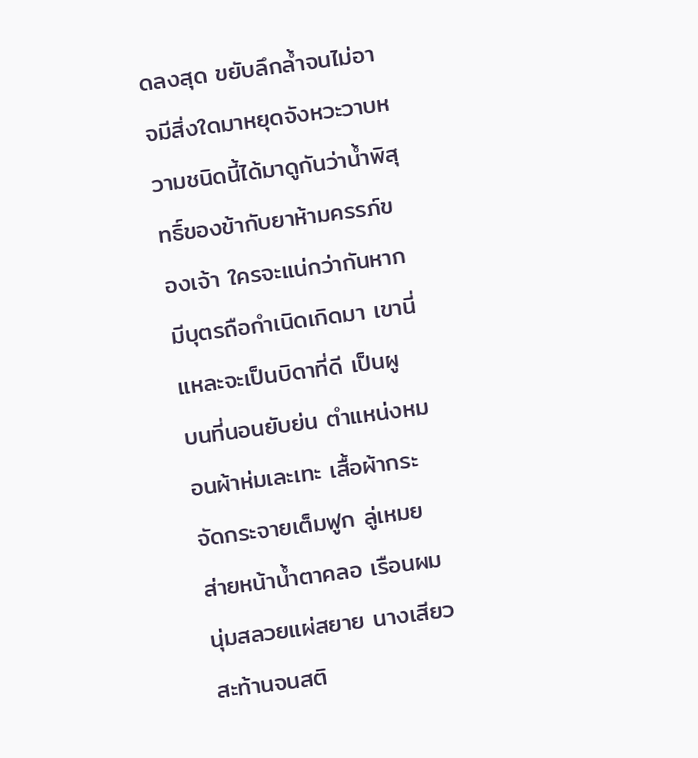ดลงสุด ขยับลึกล้ำจนไม่อาจมีสิ่งใดมาหยุดจังหวะวาบหวามชนิดนี้ได้มาดูกันว่าน้ำพิสุทธิ์ของข้ากับยาห้ามครรภ์ของเจ้า ใครจะแน่กว่ากันหากมีบุตรถือกำเนิดเกิดมา เขานี่แหละจะเป็นบิดาที่ดี เป็นผู
บนที่นอนยับย่น ตำแหน่งหมอนผ้าห่มเละเทะ เสื้อผ้ากระจัดกระจายเต็มฟูก ลู่เหมยส่ายหน้าน้ำตาคลอ เรือนผมนุ่มสลวยแผ่สยาย นางเสียวสะท้านจนสติ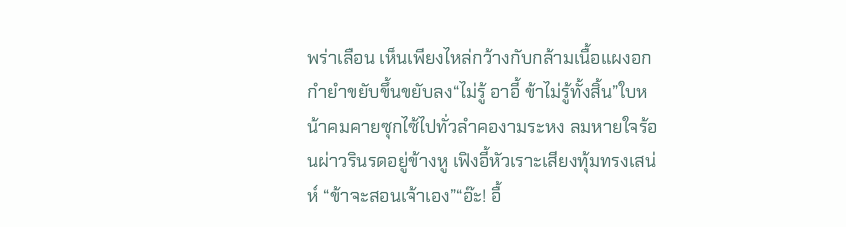พร่าเลือน เห็นเพียงไหล่กว้างกับกล้ามเนื้อแผงอกกำยำขยับขึ้นขยับลง“ไม่รู้ อาอี้ ข้าไม่รู้ทั้งสิ้น”ใบหน้าคมคายซุกไซ้ไปทั่วลำคองามระหง ลมหายใจร้อนผ่าวรินรดอยู่ข้างหู เฟิงอี้หัวเราะเสียงทุ้มทรงเสน่ห์ “ข้าจะสอนเจ้าเอง”“อ๊ะ! อื้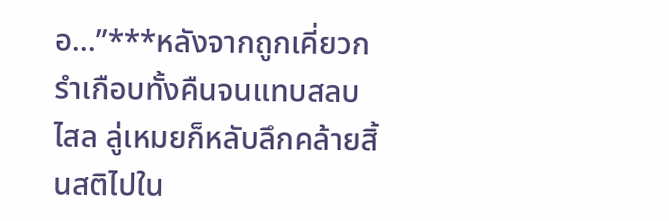อ...”***หลังจากถูกเคี่ยวกรำเกือบทั้งคืนจนแทบสลบไสล ลู่เหมยก็หลับลึกคล้ายสิ้นสติไปใน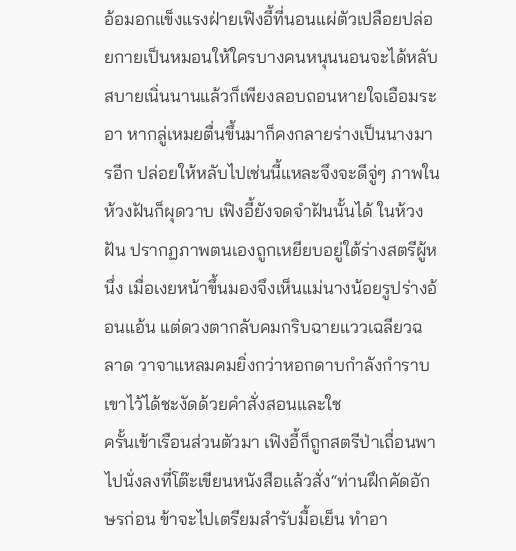อ้อมอกแข็งแรงฝ่ายเฟิงอี้ที่นอนแผ่ตัวเปลือยปล่อยกายเป็นหมอนให้ใครบางคนหนุนนอนจะได้หลับสบายเนิ่นนานแล้วก็เพียงลอบถอนหายใจเอือมระอา หากลู่เหมยตื่นขึ้นมาก็คงกลายร่างเป็นนางมารอีก ปล่อยให้หลับไปเช่นนี้แหละจึงจะดีจู่ๆ ภาพในห้วงฝันก็ผุดวาบ เฟิงอี้ยังจดจำฝันนั้นได้ ในห้วงฝัน ปรากฏภาพตนเองถูกเหยียบอยู่ใต้ร่างสตรีผู้หนึ่ง เมื่อเงยหน้าขึ้นมองจึงเห็นแม่นางน้อยรูปร่างอ้อนแอ้น แต่ดวงตากลับคมกริบฉายแววเฉลียวฉลาด วาจาแหลมคมยิ่งกว่าหอกดาบกำลังกำราบเขาไว้ได้ชะงัดด้วยคำสั่งสอนและใช
ครั้นเข้าเรือนส่วนตัวมา เฟิงอี้ก็ถูกสตรีป่าเถื่อนพาไปนั่งลงที่โต๊ะเขียนหนังสือแล้วสั่ง“ท่านฝึกคัดอักษรก่อน ข้าจะไปเตรียมสำรับมื้อเย็น ทำอา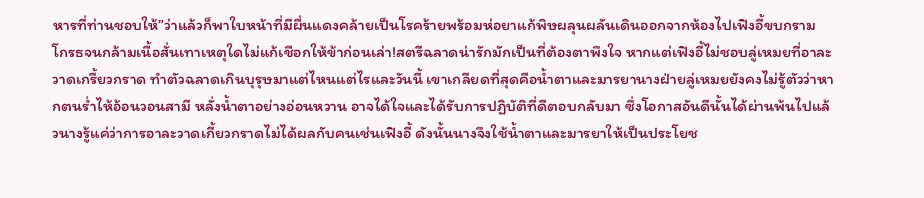หารที่ท่านชอบให้”ว่าแล้วก็พาใบหน้าที่มีผื่นแดงคล้ายเป็นโรคร้ายพร้อมห่อยาแก้พิษผลุนผลันเดินออกจากห้องไปเฟิงอี้ขบกราม โกรธจนกล้ามเนื้อสั่นเทาเหตุใดไม่แก้เชือกให้ข้าก่อนเล่า!สตรีฉลาดน่ารักมักเป็นที่ต้องตาพึงใจ หากแต่เฟิงอี้ไม่ชอบลู่เหมยที่อาละวาดเกรี้ยวกราด ทำตัวฉลาดเกินบุรุษมาแต่ไหนแต่ไรและวันนี้ เขาเกลียดที่สุดคือน้ำตาและมารยานางฝ่ายลู่เหมยยังคงไม่รู้ตัวว่าหากตนร่ำไห้อ้อนวอนสามี หลั่งน้ำตาอย่างอ่อนหวาน อาจได้ใจและได้รับการปฏิบัติที่ดีตอบกลับมา ซึ่งโอกาสอันดีนั้นได้ผ่านพ้นไปแล้วนางรู้แค่ว่าการอาละวาดเกี้ยวกราดไม่ได้ผลกับคนเช่นเฟิงอี้ ดังนั้นนางจึงใช้น้ำตาและมารยาให้เป็นประโยช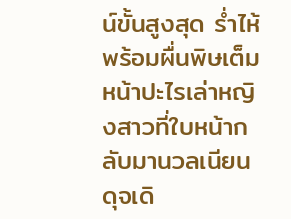น์ขั้นสูงสุด ร่ำไห้พร้อมผื่นพิษเต็มหน้าปะไรเล่าหญิงสาวที่ใบหน้ากลับมานวลเนียนดุจเดิ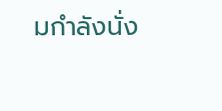มกำลังนั่ง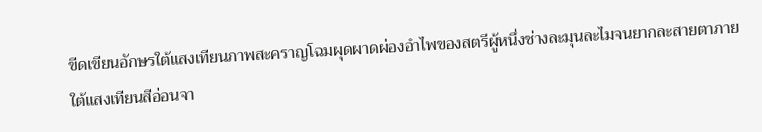ขีดเขียนอักษรใต้แสงเทียนภาพสะคราญโฉมผุดผาดผ่องอำไพของสตรีผู้หนึ่งช่างละมุนละไมจนยากละสายตาภายใต้แสงเทียนสีอ่อนจา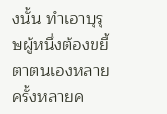งนั้น ทำเอาบุรุษผู้หนึ่งต้องขยี้ตาตนเองหลายครั้งหลายค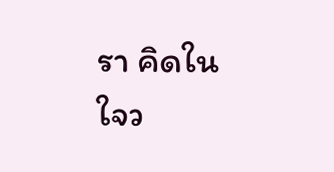รา คิดในใจว